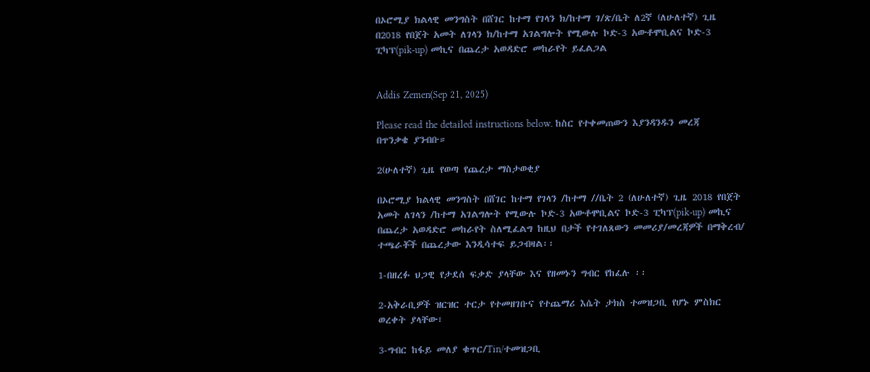በኦሮሚያ ክልላዊ መንግስት በሸገር ከተማ የገላን ክ/ከተማ ገ/ጽ/ቤት ለ2ኛ (ለሁለተኛ) ጊዜ በ2018 የበጀት አመት ለገላን ክ/ከተማ አገልግሎት የሚውሉ ኮድ-3 አውቶሞቢልና ኮድ-3 ፒካፕ(pik-up) መኪና በጨረታ አወዳድሮ መከራየት ይፈልጋል


Addis Zemen(Sep 21, 2025)

Please read the detailed instructions below. ከስር የተቀመጠውን እያንዳንዱን መረጃ በጥንቃቄ ያንብቡ።

2(ሁለተኛ) ጊዜ የወጣ የጨረታ ማስታወቂያ

በኦሮሚያ ክልላዊ መንግስት በሸገር ከተማ የገላን /ከተማ //ቤት 2 (ለሁለተኛ) ጊዜ 2018 የበጀት አመት ለገላን /ከተማ አገልግሎት የሚውሉ ኮድ-3 አውቶሞቢልና ኮድ-3 ፒካፕ(pik-up) መኪና በጨረታ አወዳድሮ መከራየት ስለሚፈልግ ከዚህ በታች የተገለጸውን መመሪያ/መረጃዎች በማቅረብ/ ተጫራቾች በጨረታው እንዲሳተፍ ይጋብዛል፡፡

1-በዘረፉ ህጋዊ የታደሰ ፍቃድ ያላቸው እና የዘመኑን ግብር የከፈሉ ፡፡

2-አቅራቢዎች ዝርዝር ተርታ የተመዘገቡና የተጨማሪ እሴት ታክስ ተመዝጋቢ የሆኑ ምስክር ወረቀት ያላቸው፣

3-ግብር ከፋይ መለያ ቁጥር/Tin/ተመዝጋቢ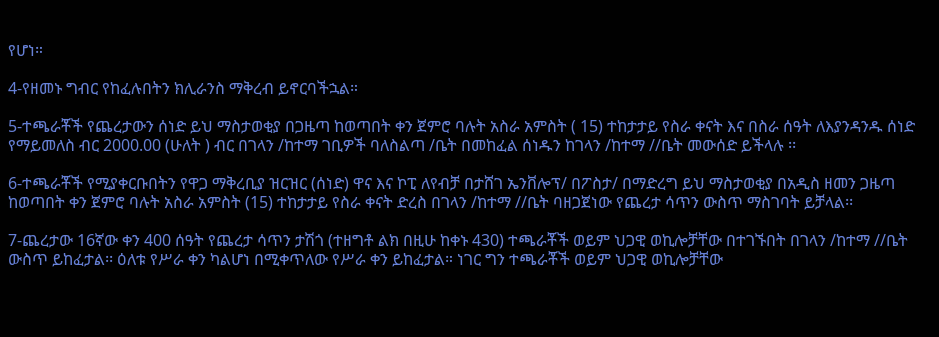የሆነ።

4-የዘመኑ ግብር የከፈሉበትን ክሊራንስ ማቅረብ ይኖርባችኋል።

5-ተጫራቾች የጨረታውን ሰነድ ይህ ማስታወቂያ በጋዜጣ ከወጣበት ቀን ጀምሮ ባሉት አስራ አምስት ( 15) ተከታታይ የስራ ቀናት እና በስራ ሰዓት ለእያንዳንዱ ሰነድ የማይመለስ ብር 2000.00 (ሁለት ) ብር በገላን /ከተማ ገቢዎች ባለስልጣ /ቤት በመከፈል ሰነዱን ከገላን /ከተማ //ቤት መውሰድ ይችላሉ ፡፡

6-ተጫራቾች የሚያቀርቡበትን የዋጋ ማቅረቢያ ዝርዝር (ሰነድ) ዋና እና ኮፒ ለየብቻ በታሸገ ኤንቨሎፕ/ በፖስታ/ በማድረግ ይህ ማስታወቂያ በአዲስ ዘመን ጋዜጣ ከወጣበት ቀን ጀምሮ ባሉት አስራ አምስት (15) ተከታታይ የስራ ቀናት ድረስ በገላን /ከተማ //ቤት ባዘጋጀነው የጨረታ ሳጥን ውስጥ ማስገባት ይቻላል፡፡

7-ጨረታው 16ኛው ቀን 400 ሰዓት የጨረታ ሳጥን ታሽጎ (ተዘግቶ ልክ በዚሁ ከቀኑ 430) ተጫራቾች ወይም ህጋዊ ወኪሎቻቸው በተገኙበት በገላን /ከተማ //ቤት ውስጥ ይከፈታል፡፡ ዕለቱ የሥራ ቀን ካልሆነ በሚቀጥለው የሥራ ቀን ይከፈታል። ነገር ግን ተጫራቾች ወይም ህጋዊ ወኪሎቻቸው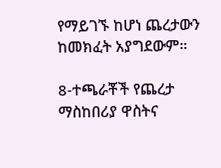የማይገኙ ከሆነ ጨረታውን ከመክፈት አያግደውም።

8-ተጫራቾች የጨረታ ማስከበሪያ ዋስትና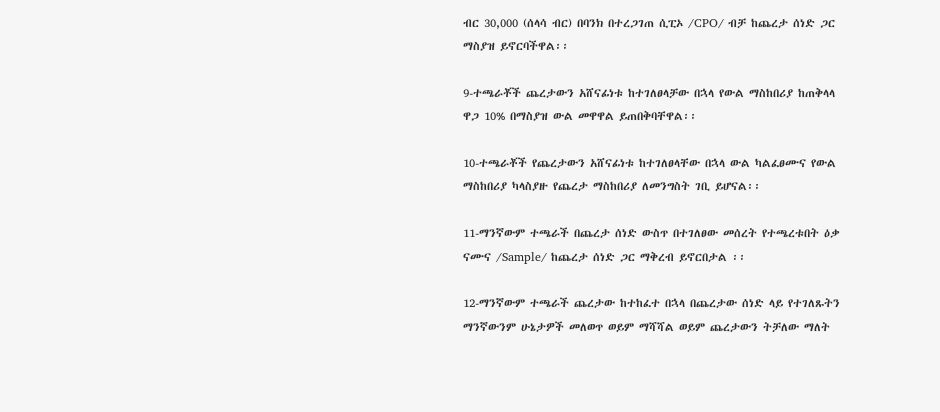ብር 30,000 (ሰላሳ ብር) በባንክ በተረጋገጠ ሲፒኦ /CPO/ ብቻ ከጨረታ ሰነድ ጋር ማስያዝ ይኖርባችዋል፡፡

9-ተጫራቾች ጨረታውን አሸናፊነቱ ከተገለፀላቻው በኋላ የውል ማስከበሪያ ከጠቅላላ ዋጋ 10% በማስያዝ ውል መዋዋል ይጠበቅባቸዋል፡፡

10-ተጫራቾች የጨረታውን አሸናፊነቱ ከተገለፀላቸው በኋላ ውል ካልፈፀሙና የውል ማስከበሪያ ካላስያዙ የጨረታ ማስከበሪያ ለመንግስት ገቢ ይሆናል፡፡

11-ማንኛውም ተጫራች በጨረታ ሰነድ ውስጥ በተገለፀው መሰረት የተጫረቱበት ዕቃ ናሙና /Sample/ ከጨረታ ሰነድ ጋር ማቅረብ ይኖርበታል ፡፡

12-ማንኛውም ተጫራች ጨረታው ከተከፈተ በኋላ በጨረታው ሰነድ ላይ የተገለጹትን ማንኛውንም ሁኔታዎች መለወጥ ወይም ማሻሻል ወይም ጨረታውን ትቻለው ማለት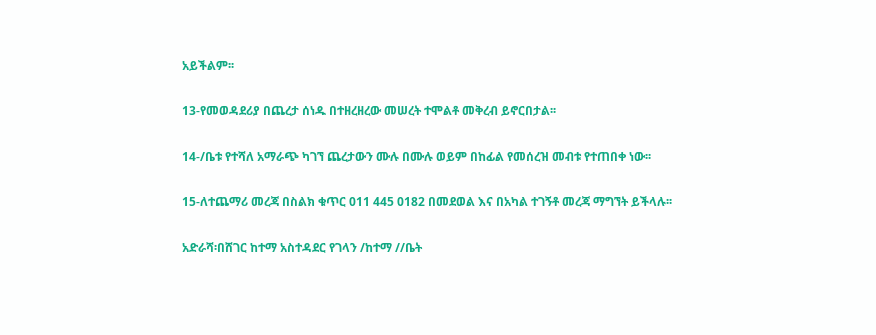አይችልም፡፡

13-የመወዳደሪያ በጨረታ ሰነዱ በተዘረዘረው መሠረት ተሞልቶ መቅረብ ይኖርበታል፡፡

14-/ቤቱ የተሻለ አማራጭ ካገኘ ጨረታውን ሙሉ በሙሉ ወይም በከፊል የመሰረዝ መብቱ የተጠበቀ ነው፡፡

15-ለተጨማሪ መረጃ በስልክ ቁጥር 011 445 0182 በመደወል እና በአካል ተገኝቶ መረጃ ማግኘት ይችላሉ፡፡

አድራሻ፡በሸገር ከተማ አስተዳደር የገላን /ከተማ //ቤት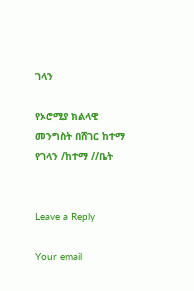ገላን

የኦሮሚያ ክልላዊ መንግስት በሸገር ከተማ የገላን /ከተማ //ቤት


Leave a Reply

Your email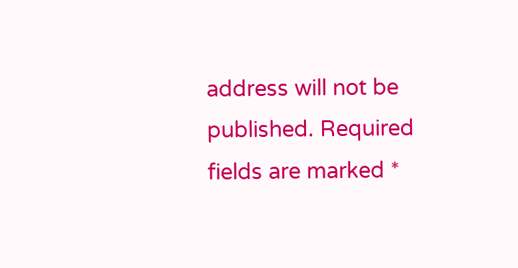address will not be published. Required fields are marked *